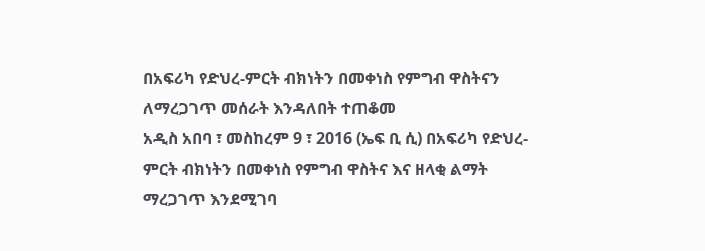በአፍሪካ የድህረ-ምርት ብክነትን በመቀነስ የምግብ ዋስትናን ለማረጋገጥ መሰራት እንዳለበት ተጠቆመ
አዲስ አበባ ፣ መስከረም 9 ፣ 2016 (ኤፍ ቢ ሲ) በአፍሪካ የድህረ-ምርት ብክነትን በመቀነስ የምግብ ዋስትና እና ዘላቂ ልማት ማረጋገጥ እንደሚገባ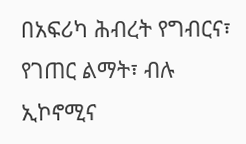በአፍሪካ ሕብረት የግብርና፣ የገጠር ልማት፣ ብሉ ኢኮኖሚና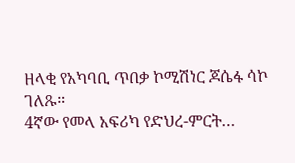ዘላቂ የአካባቢ ጥበቃ ኮሚሽነር ጆሴፋ ሳኮ ገለጹ።
4ኛው የመላ አፍሪካ የድህረ-ምርት…